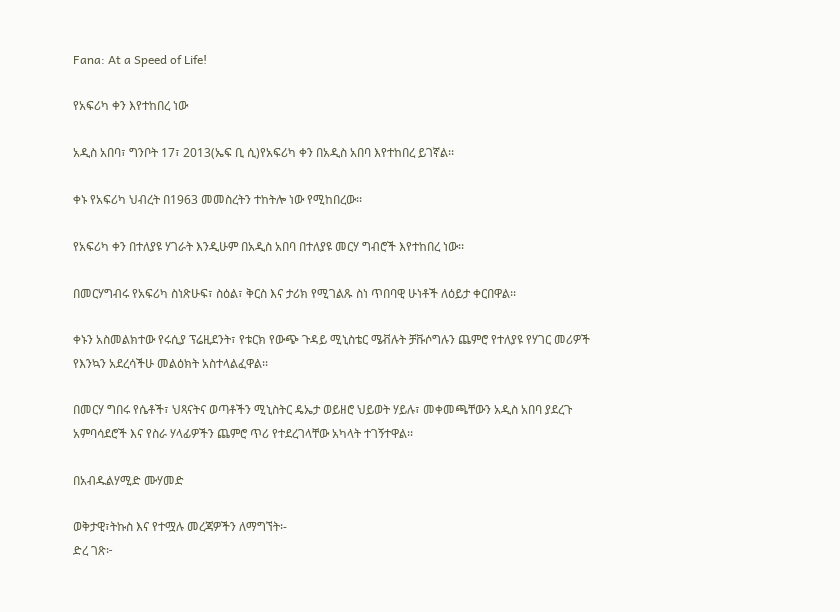Fana: At a Speed of Life!

የአፍሪካ ቀን እየተከበረ ነው

አዲስ አበባ፣ ግንቦት 17፣ 2013(ኤፍ ቢ ሲ)የአፍሪካ ቀን በአዲስ አበባ እየተከበረ ይገኛል፡፡

ቀኑ የአፍሪካ ህብረት በ1963 መመስረትን ተከትሎ ነው የሚከበረው፡፡

የአፍሪካ ቀን በተለያዩ ሃገራት እንዲሁም በአዲስ አበባ በተለያዩ መርሃ ግብሮች እየተከበረ ነው፡፡

በመርሃግብሩ የአፍሪካ ስነጽሁፍ፣ ስዕል፣ ቅርስ እና ታሪክ የሚገልጹ ስነ ጥበባዊ ሁነቶች ለዕይታ ቀርበዋል፡፡

ቀኑን አስመልክተው የሩሲያ ፕሬዚደንት፣ የቱርክ የውጭ ጉዳይ ሚኒስቴር ሜቭሉት ቻቩሶግሉን ጨምሮ የተለያዩ የሃገር መሪዎች የእንኳን አደረሳችሁ መልዕክት አስተላልፈዋል፡፡

በመርሃ ግበሩ የሴቶች፣ ህጻናትና ወጣቶችን ሚኒስትር ዴኤታ ወይዘሮ ህይወት ሃይሉ፣ መቀመጫቸውን አዲስ አበባ ያደረጉ አምባሳደሮች እና የስራ ሃላፊዎችን ጨምሮ ጥሪ የተደረገላቸው አካላት ተገኝተዋል፡፡

በአብዱልሃሚድ ሙሃመድ

ወቅታዊ፣ትኩስ እና የተሟሉ መረጃዎችን ለማግኘት፡-
ድረ ገጽ፦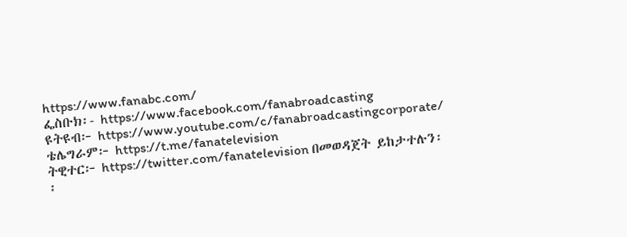https://www.fanabc.com/
ፌስቡክ፡- https://www.facebook.com/fanabroadcasting
ዩትዩብ፦ https://www.youtube.com/c/fanabroadcastingcorporate/
ቴሌግራም፦ https://t.me/fanatelevision
ትዊተር፦ https://twitter.com/fanatelevision በመወዳጀት ይከታተሉን፡፡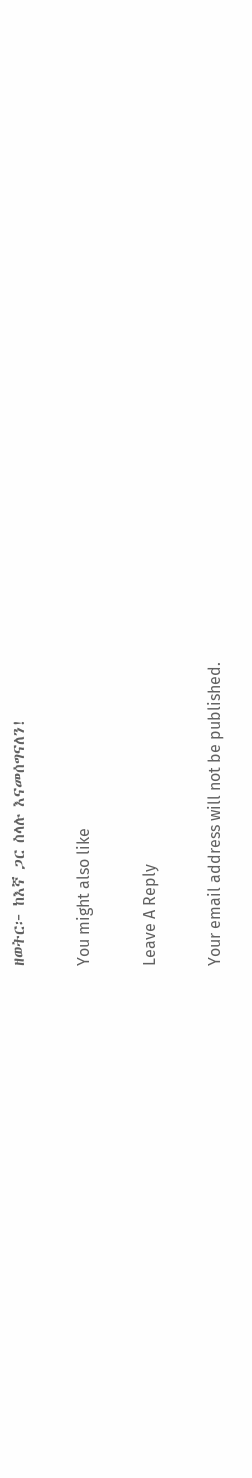ዘወትር፦ ከእኛ ጋር ስላሉ እናመሰግናለን!

You might also like

Leave A Reply

Your email address will not be published.